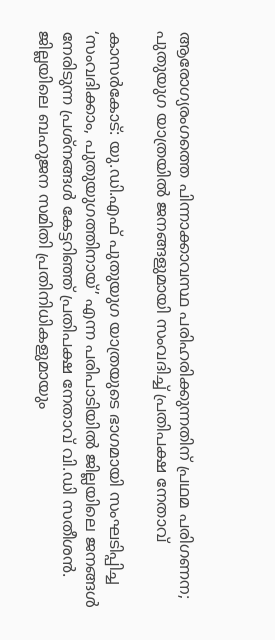ആരോഗ്യരംഗത്തെ പിന്നാക്കാവസ്ഥ പരിഹരിക്കുന്നതിന് പ്രഥമ പരിഗണന; പുതുയുഗ യാത്രയില്‍ ജനങ്ങളുമായി സംവദിച്ച് പ്രതിപക്ഷ നേതാവ്

കാസര്‍കോട്: യു.ഡി.എഫ് പുതുയുഗ യാത്രയുടെ ഭാഗമായി സംഘടിപ്പിച്ച ‘സംവദിക്കാം, പുതുയുഗത്തിനായ്’ എന്ന പരിപാടിയില്‍ ജില്ലയിലെ ജനങ്ങള്‍ നേരിടുന്ന പ്രശ്നങ്ങള്‍ കേട്ടറിഞ്ഞ് പ്രതിപക്ഷ നേതാവ് വി.ഡി സതീശന്‍. ജില്ലയിലെ ബഹുജന സമിതി പ്രതിനിധികളുമായും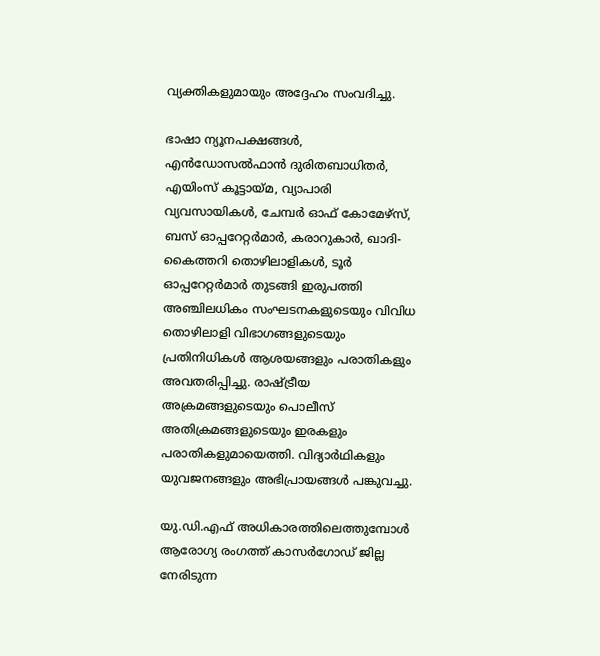വ്യക്തികളുമായും അദ്ദേഹം സംവദിച്ചു.

ഭാഷാ ന്യൂനപക്ഷങ്ങള്‍, എന്‍ഡോസല്‍ഫാന്‍ ദുരിതബാധിതര്‍, എയിംസ് കൂട്ടായ്മ, വ്യാപാരി വ്യവസായികള്‍, ചേമ്പര്‍ ഓഫ് കോമേഴ്‌സ്, ബസ് ഓപ്പറേറ്റര്‍മാര്‍, കരാറുകാര്‍, ഖാദി-കൈത്തറി തൊഴിലാളികള്‍, ടൂര്‍ ഓപ്പറേറ്റര്‍മാര്‍ തുടങ്ങി ഇരുപത്തി അഞ്ചിലധികം സംഘടനകളുടെയും വിവിധ തൊഴിലാളി വിഭാഗങ്ങളുടെയും പ്രതിനിധികള്‍ ആശയങ്ങളും പരാതികളും അവതരിപ്പിച്ചു. രാഷ്ട്രീയ അക്രമങ്ങളുടെയും പൊലീസ് അതിക്രമങ്ങളുടെയും ഇരകളും പരാതികളുമായെത്തി. വിദ്യാര്‍ഥികളും യുവജനങ്ങളും അഭിപ്രായങ്ങള്‍ പങ്കുവച്ചു.

യു.ഡി.എഫ് അധികാരത്തിലെത്തുമ്പോള്‍ ആരോഗ്യ രംഗത്ത് കാസര്‍ഗോഡ് ജില്ല നേരിടുന്ന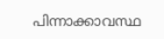പിന്നാക്കാവസ്ഥ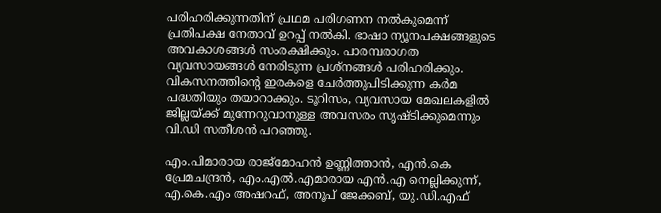പരിഹരിക്കുന്നതിന് പ്രഥമ പരിഗണന നല്‍കുമെന്ന് പ്രതിപക്ഷ നേതാവ് ഉറപ്പ് നല്‍കി. ഭാഷാ ന്യൂനപക്ഷങ്ങളുടെ അവകാശങ്ങള്‍ സംരക്ഷിക്കും. പാരമ്പരാഗത വ്യവസായങ്ങള്‍ നേരിടുന്ന പ്രശ്നങ്ങള്‍ പരിഹരിക്കും. വികസനത്തിന്റെ ഇരകളെ ചേര്‍ത്തുപിടിക്കുന്ന കര്‍മ പദ്ധതിയും തയാറാക്കും. ടൂറിസം, വ്യവസായ മേഖലകളില്‍ ജില്ലയ്ക്ക് മുന്നേറുവാനുള്ള അവസരം സൃഷ്ടിക്കുമെന്നും വി.ഡി സതീശന്‍ പറഞ്ഞു.

എം.പിമാരായ രാജ്‌മോഹന്‍ ഉണ്ണിത്താന്‍, എന്‍.കെ പ്രേമചന്ദ്രന്‍, എം.എല്‍.എമാരായ എന്‍.എ നെല്ലിക്കുന്ന്, എ.കെ.എം അഷറഫ്, അനൂപ് ജേക്കബ്, യു.ഡി.എഫ്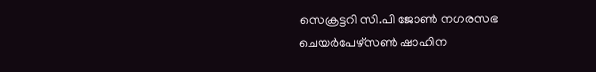സെക്രട്ടറി സി.പി ജോണ്‍ നഗരസഭ ചെയര്‍പേഴ്സണ്‍ ഷാഹിന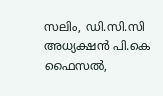സലിം, ഡി.സി.സി അധ്യക്ഷന്‍ പി.കെ ഫൈസല്‍,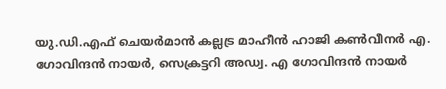യു.ഡി.എഫ് ചെയര്‍മാന്‍ കല്ലട്ര മാഹീന്‍ ഹാജി കണ്‍വീനര്‍ എ. ഗോവിന്ദന്‍ നായര്‍, സെക്രട്ടറി അഡ്വ. എ ഗോവിന്ദന്‍ നായര്‍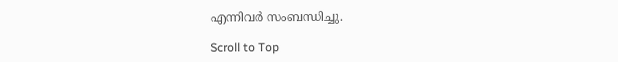എന്നിവര്‍ സംബന്ധിച്ചു.

Scroll to Top